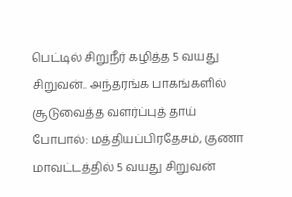பெட்டில் சிறுநீர் கழித்த 5 வயது சிறுவன்.. அந்தரங்க பாகங்களில் சூடுவைத்த வளர்ப்புத் தாய்
போபால்: மத்தியப்பிரதேசம், குணா மாவட்டத்தில் 5 வயது சிறுவன்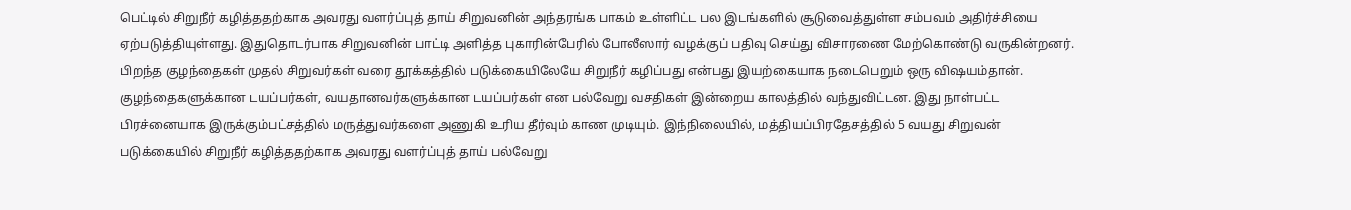பெட்டில் சிறுநீர் கழித்ததற்காக அவரது வளர்ப்புத் தாய் சிறுவனின் அந்தரங்க பாகம் உள்ளிட்ட பல இடங்களில் சூடுவைத்துள்ள சம்பவம் அதிர்ச்சியை ஏற்படுத்தியுள்ளது. இதுதொடர்பாக சிறுவனின் பாட்டி அளித்த புகாரின்பேரில் போலீஸார் வழக்குப் பதிவு செய்து விசாரணை மேற்கொண்டு வருகின்றனர்.
பிறந்த குழந்தைகள் முதல் சிறுவர்கள் வரை தூக்கத்தில் படுக்கையிலேயே சிறுநீர் கழிப்பது என்பது இயற்கையாக நடைபெறும் ஒரு விஷயம்தான். குழந்தைகளுக்கான டயப்பர்கள், வயதானவர்களுக்கான டயப்பர்கள் என பல்வேறு வசதிகள் இன்றைய காலத்தில் வந்துவிட்டன. இது நாள்பட்ட பிரச்னையாக இருக்கும்பட்சத்தில் மருத்துவர்களை அணுகி உரிய தீர்வும் காண முடியும். இந்நிலையில், மத்தியப்பிரதேசத்தில் 5 வயது சிறுவன் படுக்கையில் சிறுநீர் கழித்ததற்காக அவரது வளர்ப்புத் தாய் பல்வேறு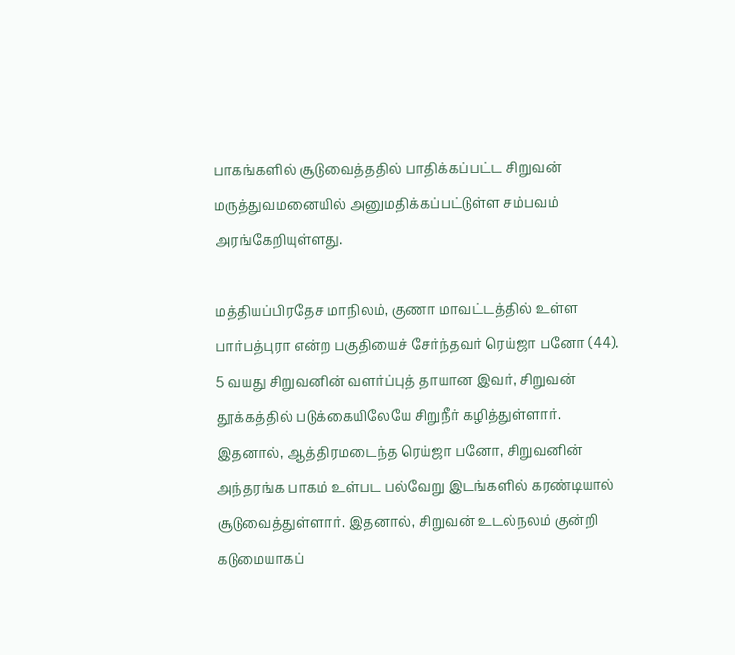பாகங்களில் சூடுவைத்ததில் பாதிக்கப்பட்ட சிறுவன் மருத்துவமனையில் அனுமதிக்கப்பட்டுள்ள சம்பவம் அரங்கேறியுள்ளது.

மத்தியப்பிரதேச மாநிலம், குணா மாவட்டத்தில் உள்ள பார்பத்புரா என்ற பகுதியைச் சேர்ந்தவர் ரெய்ஜா பனோ (44). 5 வயது சிறுவனின் வளர்ப்புத் தாயான இவர், சிறுவன் தூக்கத்தில் படுக்கையிலேயே சிறுநீர் கழித்துள்ளார். இதனால், ஆத்திரமடைந்த ரெய்ஜா பனோ, சிறுவனின் அந்தரங்க பாகம் உள்பட பல்வேறு இடங்களில் கரண்டியால் சூடுவைத்துள்ளார். இதனால், சிறுவன் உடல்நலம் குன்றி கடுமையாகப்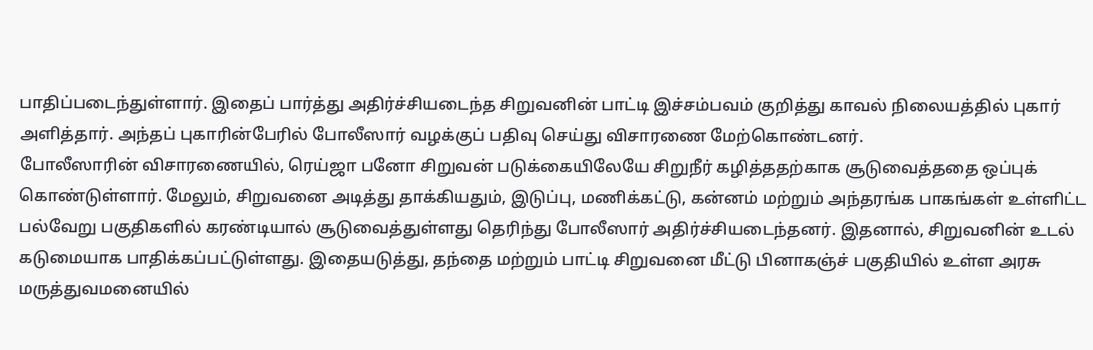பாதிப்படைந்துள்ளார். இதைப் பார்த்து அதிர்ச்சியடைந்த சிறுவனின் பாட்டி இச்சம்பவம் குறித்து காவல் நிலையத்தில் புகார் அளித்தார். அந்தப் புகாரின்பேரில் போலீஸார் வழக்குப் பதிவு செய்து விசாரணை மேற்கொண்டனர்.
போலீஸாரின் விசாரணையில், ரெய்ஜா பனோ சிறுவன் படுக்கையிலேயே சிறுநீர் கழித்ததற்காக சூடுவைத்ததை ஒப்புக் கொண்டுள்ளார். மேலும், சிறுவனை அடித்து தாக்கியதும், இடுப்பு, மணிக்கட்டு, கன்னம் மற்றும் அந்தரங்க பாகங்கள் உள்ளிட்ட பல்வேறு பகுதிகளில் கரண்டியால் சூடுவைத்துள்ளது தெரிந்து போலீஸார் அதிர்ச்சியடைந்தனர். இதனால், சிறுவனின் உடல் கடுமையாக பாதிக்கப்பட்டுள்ளது. இதையடுத்து, தந்தை மற்றும் பாட்டி சிறுவனை மீட்டு பினாகஞ்ச் பகுதியில் உள்ள அரசு மருத்துவமனையில்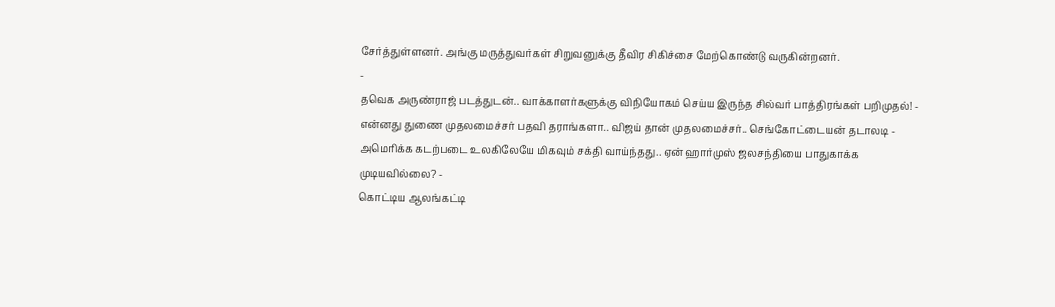சேர்த்துள்ளனர். அங்கு மருத்துவர்கள் சிறுவனுக்கு தீவிர சிகிச்சை மேற்கொண்டு வருகின்றனர்.
-
தவெக அருண்ராஜ் படத்துடன்.. வாக்காளர்களுக்கு விநியோகம் செய்ய இருந்த சில்வர் பாத்திரங்கள் பறிமுதல்! -
என்னது துணை முதலமைச்சர் பதவி தராங்களா.. விஜய் தான் முதலமைச்சர்.. செங்கோட்டையன் தடாலடி -
அமெரிக்க கடற்படை உலகிலேயே மிகவும் சக்தி வாய்ந்தது.. ஏன் ஹார்முஸ் ஜலசந்தியை பாதுகாக்க முடியவில்லை? -
கொட்டிய ஆலங்கட்டி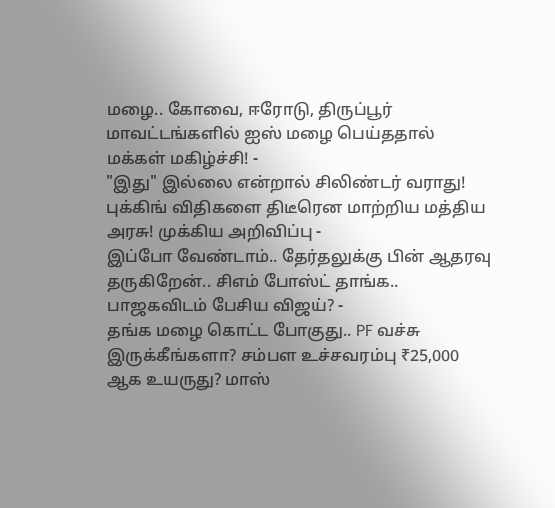மழை.. கோவை, ஈரோடு, திருப்பூர் மாவட்டங்களில் ஐஸ் மழை பெய்ததால் மக்கள் மகிழ்ச்சி! -
"இது" இல்லை என்றால் சிலிண்டர் வராது! புக்கிங் விதிகளை திடீரென மாற்றிய மத்திய அரசு! முக்கிய அறிவிப்பு -
இப்போ வேண்டாம்.. தேர்தலுக்கு பின் ஆதரவு தருகிறேன்.. சிஎம் போஸ்ட் தாங்க.. பாஜகவிடம் பேசிய விஜய்? -
தங்க மழை கொட்ட போகுது.. PF வச்சு இருக்கீங்களா? சம்பள உச்சவரம்பு ₹25,000 ஆக உயருது? மாஸ்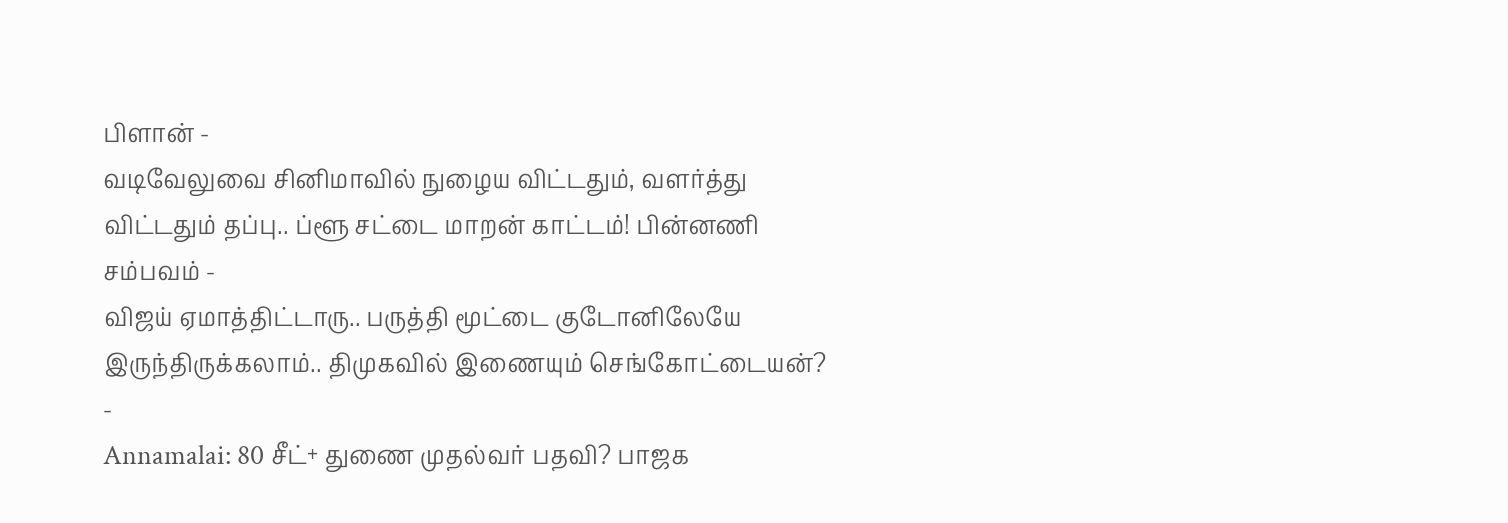பிளான் -
வடிவேலுவை சினிமாவில் நுழைய விட்டதும், வளர்த்து விட்டதும் தப்பு.. ப்ளூ சட்டை மாறன் காட்டம்! பின்னணி சம்பவம் -
விஜய் ஏமாத்திட்டாரு.. பருத்தி மூட்டை குடோனிலேயே இருந்திருக்கலாம்.. திமுகவில் இணையும் செங்கோட்டையன்? -
Annamalai: 80 சீட்+ துணை முதல்வர் பதவி? பாஜக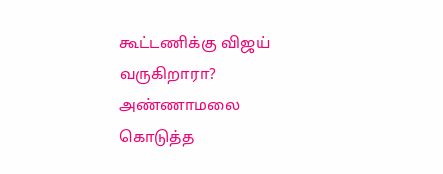கூட்டணிக்கு விஜய் வருகிறாரா? அண்ணாமலை கொடுத்த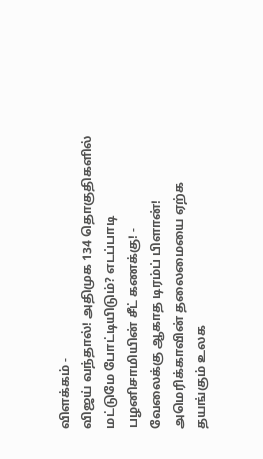விளக்கம் -
விஜய் வந்தால்! அதிமுக 134 தொகுதிகளில் மட்டுமே போட்டியிடும்? எடப்பாடி பழனிசாமியின் சீட் கணக்கு! -
வேலைக்கு ஆகாத டிரம்ப் பிளான்! அமெரிக்காவின் தலைமையை ஏற்க தயங்கும் உலக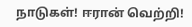நாடுகள்! ஈரான் வெற்றி!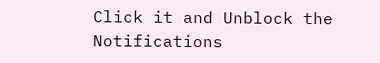Click it and Unblock the Notifications